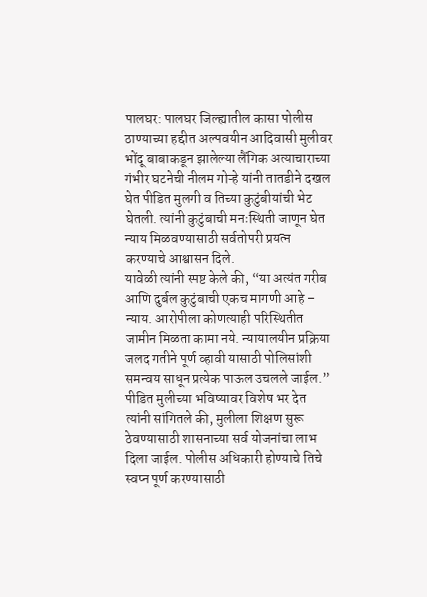पालघर: पालघर जिल्ह्यातील कासा पोलीस ठाण्याच्या हद्दीत अल्पवयीन आदिवासी मुलीवर भोंदू बाबाकडून झालेल्या लैंगिक अत्याचाराच्या गंभीर घटनेची नीलम गोऱ्हे यांनी तातडीने दखल घेत पीडित मुलगी व तिच्या कुटुंबीयांची भेट घेतली. त्यांनी कुटुंबाची मनःस्थिती जाणून घेत न्याय मिळवण्यासाठी सर्वतोपरी प्रयत्न करण्याचे आश्वासन दिले.
यावेळी त्यांनी स्पष्ट केले की, “या अत्यंत गरीब आणि दुर्बल कुटुंबाची एकच मागणी आहे – न्याय. आरोपीला कोणत्याही परिस्थितीत जामीन मिळता कामा नये. न्यायालयीन प्रक्रिया जलद गतीने पूर्ण व्हावी यासाठी पोलिसांशी समन्वय साधून प्रत्येक पाऊल उचलले जाईल.”
पीडित मुलीच्या भविष्यावर विशेष भर देत त्यांनी सांगितले की, मुलीला शिक्षण सुरू ठेवण्यासाठी शासनाच्या सर्व योजनांचा लाभ दिला जाईल. पोलीस अधिकारी होण्याचे तिचे स्वप्न पूर्ण करण्यासाठी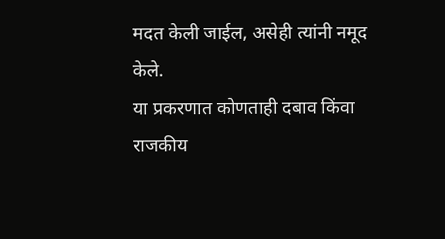मदत केली जाईल, असेही त्यांनी नमूद केले.
या प्रकरणात कोणताही दबाव किंवा राजकीय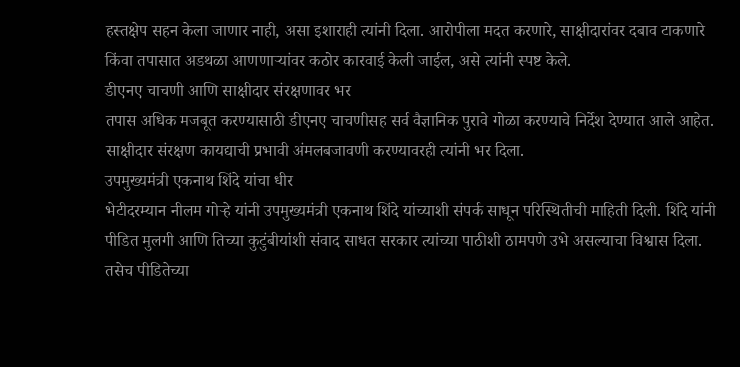हस्तक्षेप सहन केला जाणार नाही, असा इशाराही त्यांनी दिला. आरोपीला मदत करणारे, साक्षीदारांवर दबाव टाकणारे किंवा तपासात अडथळा आणणाऱ्यांवर कठोर कारवाई केली जाईल, असे त्यांनी स्पष्ट केले.
डीएनए चाचणी आणि साक्षीदार संरक्षणावर भर
तपास अधिक मजबूत करण्यासाठी डीएनए चाचणीसह सर्व वैज्ञानिक पुरावे गोळा करण्याचे निर्देश देण्यात आले आहेत. साक्षीदार संरक्षण कायद्याची प्रभावी अंमलबजावणी करण्यावरही त्यांनी भर दिला.
उपमुख्यमंत्री एकनाथ शिंदे यांचा धीर
भेटीदरम्यान नीलम गोऱ्हे यांनी उपमुख्यमंत्री एकनाथ शिंदे यांच्याशी संपर्क साधून परिस्थितीची माहिती दिली. शिंदे यांनी पीडित मुलगी आणि तिच्या कुटुंबीयांशी संवाद साधत सरकार त्यांच्या पाठीशी ठामपणे उभे असल्याचा विश्वास दिला. तसेच पीडितेच्या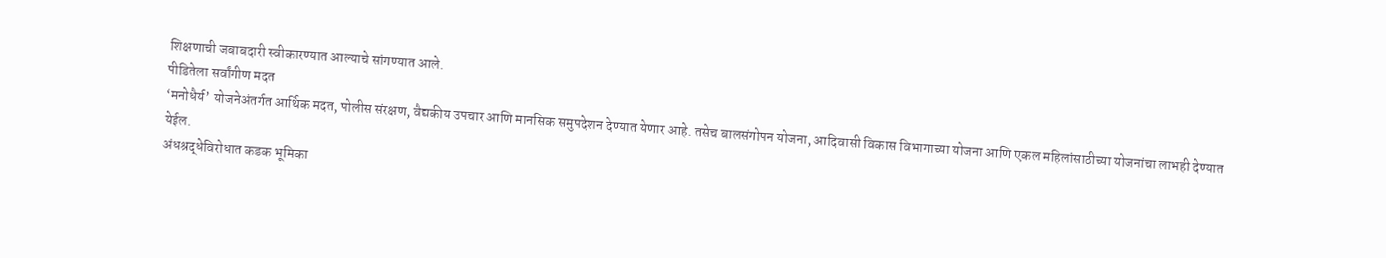शिक्षणाची जबाबदारी स्वीकारण्यात आल्याचे सांगण्यात आले.
पीडितेला सर्वांगीण मदत
‘मनोधैर्य’ योजनेअंतर्गत आर्थिक मदत, पोलीस संरक्षण, वैद्यकीय उपचार आणि मानसिक समुपदेशन देण्यात येणार आहे. तसेच बालसंगोपन योजना, आदिवासी विकास विभागाच्या योजना आणि एकल महिलांसाठीच्या योजनांचा लाभही देण्यात येईल.
अंधश्रद्धेविरोधात कडक भूमिका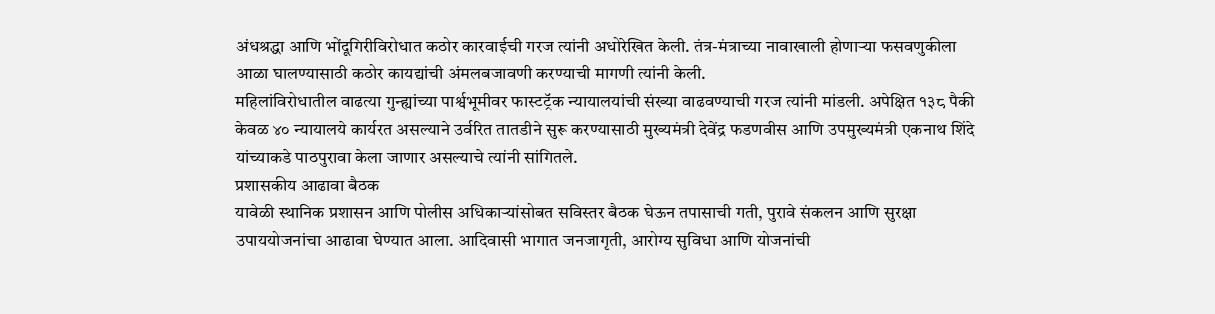अंधश्रद्धा आणि भोंदूगिरीविरोधात कठोर कारवाईची गरज त्यांनी अधोरेखित केली. तंत्र-मंत्राच्या नावाखाली होणाऱ्या फसवणुकीला आळा घालण्यासाठी कठोर कायद्यांची अंमलबजावणी करण्याची मागणी त्यांनी केली.
महिलांविरोधातील वाढत्या गुन्ह्यांच्या पार्श्वभूमीवर फास्टट्रॅक न्यायालयांची संख्या वाढवण्याची गरज त्यांनी मांडली. अपेक्षित १३८ पैकी केवळ ४० न्यायालये कार्यरत असल्याने उर्वरित तातडीने सुरू करण्यासाठी मुख्यमंत्री देवेंद्र फडणवीस आणि उपमुख्यमंत्री एकनाथ शिंदे यांच्याकडे पाठपुरावा केला जाणार असल्याचे त्यांनी सांगितले.
प्रशासकीय आढावा बैठक
यावेळी स्थानिक प्रशासन आणि पोलीस अधिकाऱ्यांसोबत सविस्तर बैठक घेऊन तपासाची गती, पुरावे संकलन आणि सुरक्षा उपाययोजनांचा आढावा घेण्यात आला. आदिवासी भागात जनजागृती, आरोग्य सुविधा आणि योजनांची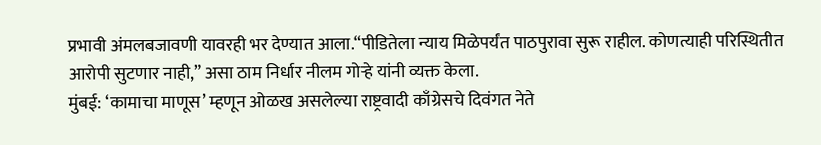प्रभावी अंमलबजावणी यावरही भर देण्यात आला.“पीडितेला न्याय मिळेपर्यंत पाठपुरावा सुरू राहील. कोणत्याही परिस्थितीत आरोपी सुटणार नाही,” असा ठाम निर्धार नीलम गोऱ्हे यांनी व्यक्त केला.
मुंबई: ‘कामाचा माणूस’ म्हणून ओळख असलेल्या राष्ट्रवादी काँग्रेसचे दिवंगत नेते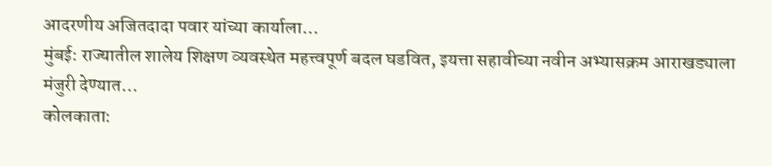आदरणीय अजितदादा पवार यांच्या कार्याला…
मुंबई: राज्यातील शालेय शिक्षण व्यवस्थेत महत्त्वपूर्ण बदल घडवित, इयत्ता सहावीच्या नवीन अभ्यासक्रम आराखड्याला मंजुरी देण्यात…
कोलकाता: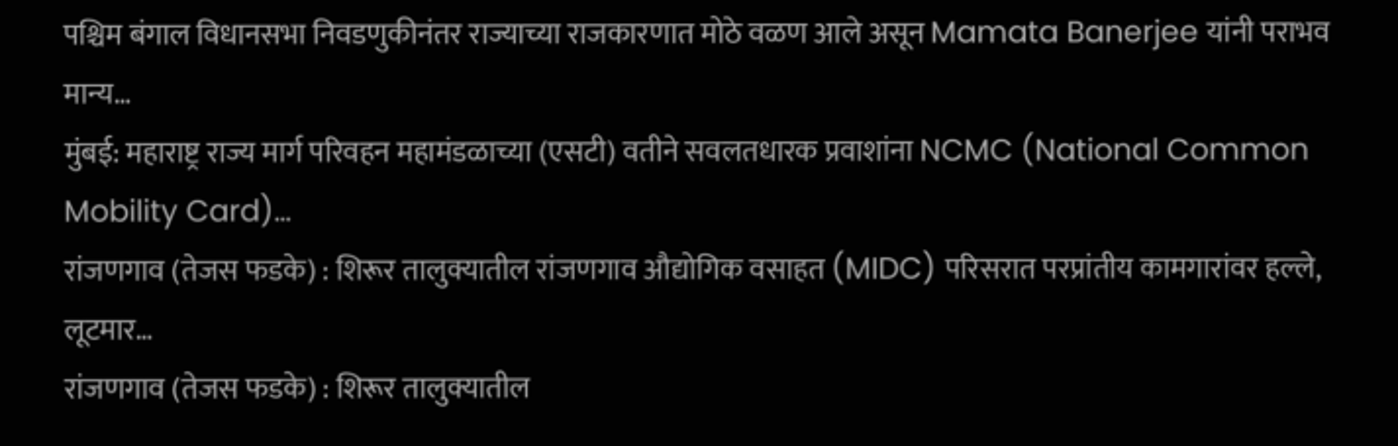पश्चिम बंगाल विधानसभा निवडणुकीनंतर राज्याच्या राजकारणात मोठे वळण आले असून Mamata Banerjee यांनी पराभव मान्य…
मुंबई: महाराष्ट्र राज्य मार्ग परिवहन महामंडळाच्या (एसटी) वतीने सवलतधारक प्रवाशांना NCMC (National Common Mobility Card)…
रांजणगाव (तेजस फडके) : शिरूर तालुक्यातील रांजणगाव औद्योगिक वसाहत (MIDC) परिसरात परप्रांतीय कामगारांवर हल्ले, लूटमार…
रांजणगाव (तेजस फडके) : शिरूर तालुक्यातील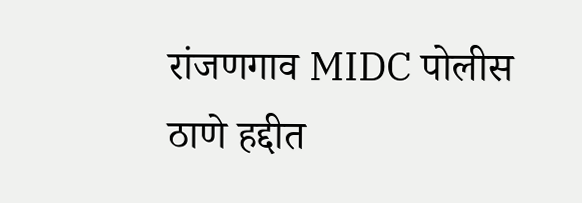रांजणगाव MIDC पोलीस ठाणे हद्दीत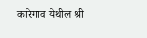कारेगाव येथील श्री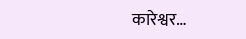कारेश्वर…